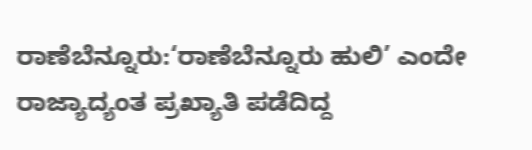ರಾಣೆಬೆನ್ನೂರು:‘ರಾಣೆಬೆನ್ನೂರು ಹುಲಿ’ ಎಂದೇ ರಾಜ್ಯಾದ್ಯಂತ ಪ್ರಖ್ಯಾತಿ ಪಡೆದಿದ್ದ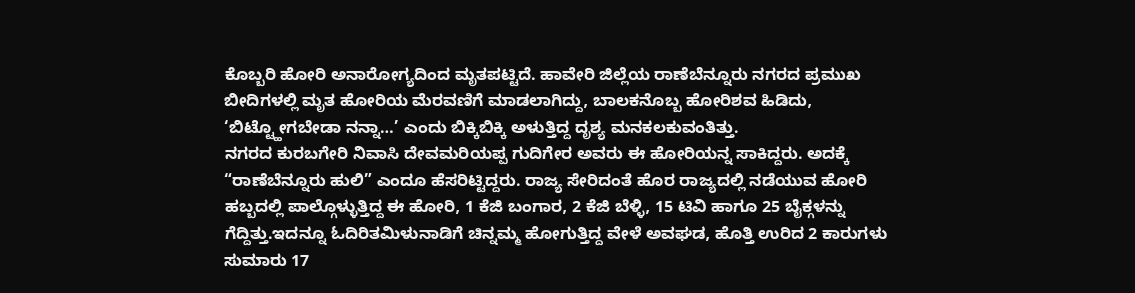ಕೊಬ್ಬರಿ ಹೋರಿ ಅನಾರೋಗ್ಯದಿಂದ ಮೃತಪಟ್ಟಿದೆ. ಹಾವೇರಿ ಜಿಲ್ಲೆಯ ರಾಣೆಬೆನ್ನೂರು ನಗರದ ಪ್ರಮುಖ ಬೀದಿಗಳಲ್ಲಿ ಮೃತ ಹೋರಿಯ ಮೆರವಣಿಗೆ ಮಾಡಲಾಗಿದ್ದು, ಬಾಲಕನೊಬ್ಬ ಹೋರಿಶವ ಹಿಡಿದು, ‘ಬಿಟ್ಟ್ಹೋಗಬೇಡಾ ನನ್ನಾ…’ ಎಂದು ಬಿಕ್ಕಿಬಿಕ್ಕಿ ಅಳುತ್ತಿದ್ದ ದೃಶ್ಯ ಮನಕಲಕುವಂತಿತ್ತು.
ನಗರದ ಕುರಬಗೇರಿ ನಿವಾಸಿ ದೇವಮರಿಯಪ್ಪ ಗುದಿಗೇರ ಅವರು ಈ ಹೋರಿಯನ್ನ ಸಾಕಿದ್ದರು. ಅದಕ್ಕೆ “ರಾಣೆಬೆನ್ನೂರು ಹುಲಿ” ಎಂದೂ ಹೆಸರಿಟ್ಟಿದ್ದರು. ರಾಜ್ಯ ಸೇರಿದಂತೆ ಹೊರ ರಾಜ್ಯದಲ್ಲಿ ನಡೆಯುವ ಹೋರಿ ಹಬ್ಬದಲ್ಲಿ ಪಾಲ್ಗೊಳ್ಳುತ್ತಿದ್ದ ಈ ಹೋರಿ, 1 ಕೆಜಿ ಬಂಗಾರ, 2 ಕೆಜಿ ಬೆಳ್ಳಿ, 15 ಟಿವಿ ಹಾಗೂ 25 ಬೈಕ್ಗಳನ್ನು ಗೆದ್ದಿತ್ತು.ಇದನ್ನೂ ಓದಿರಿತಮಿಳುನಾಡಿಗೆ ಚಿನ್ನಮ್ಮ ಹೋಗುತ್ತಿದ್ದ ವೇಳೆ ಅವಘಡ, ಹೊತ್ತಿ ಉರಿದ 2 ಕಾರುಗಳು
ಸುಮಾರು 17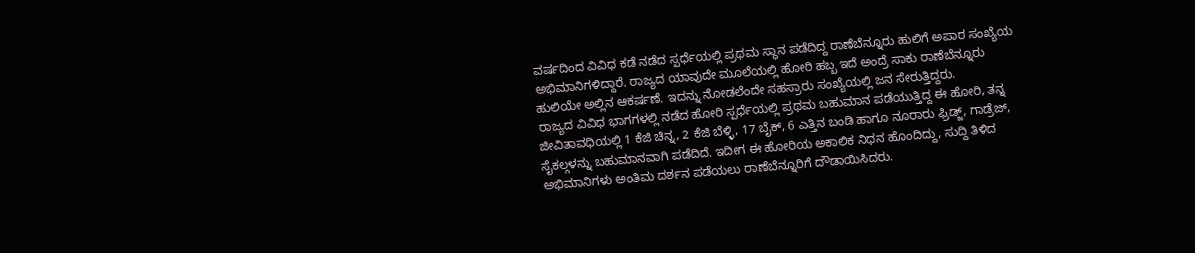ವರ್ಷದಿಂದ ವಿವಿಧ ಕಡೆ ನಡೆದ ಸ್ಪರ್ಧೆಯಲ್ಲಿ ಪ್ರಥಮ ಸ್ಥಾನ ಪಡೆದಿದ್ದ ರಾಣೆಬೆನ್ನೂರು ಹುಲಿಗೆ ಅಪಾರ ಸಂಖ್ಯೆಯ ಅಭಿಮಾನಿಗಳಿದ್ದಾರೆ. ರಾಜ್ಯದ ಯಾವುದೇ ಮೂಲೆಯಲ್ಲಿ ಹೋರಿ ಹಬ್ಬ ಇದೆ ಅಂದ್ರೆ ಸಾಕು ರಾಣೆಬೆನ್ನೂರು ಹುಲಿಯೇ ಅಲ್ಲಿನ ಆಕರ್ಷಣೆ. ಇದನ್ನು ನೋಡಲೆಂದೇ ಸಹಸ್ರಾರು ಸಂಖ್ಯೆಯಲ್ಲಿ ಜನ ಸೇರುತ್ತಿದ್ದರು.
ರಾಜ್ಯದ ವಿವಿಧ ಭಾಗಗಳಲ್ಲಿ ನಡೆದ ಹೋರಿ ಸ್ಪರ್ಧೆಯಲ್ಲಿ ಪ್ರಥಮ ಬಹುಮಾನ ಪಡೆಯುತ್ತಿದ್ದ ಈ ಹೋರಿ, ತನ್ನ ಜೀವಿತಾವಧಿಯಲ್ಲಿ 1 ಕೆಜಿ ಚಿನ್ನ, 2 ಕೆಜಿ ಬೆಳ್ಳಿ, 17 ಬೈಕ್, 6 ಎತ್ತಿನ ಬಂಡಿ ಹಾಗೂ ನೂರಾರು ಫ್ರಿಡ್ಜ್, ಗಾಡ್ರೆಜ್, ಸೈಕಲ್ಗಳನ್ನು ಬಹುಮಾನವಾಗಿ ಪಡೆದಿದೆ. ಇದೀಗ ಈ ಹೋರಿಯ ಅಕಾಲಿಕ ನಿಧನ ಹೊಂದಿದ್ದು, ಸುದ್ದಿ ತಿಳಿದ ಅಭಿಮಾನಿಗಳು ಅಂತಿಮ ದರ್ಶನ ಪಡೆಯಲು ರಾಣೆಬೆನ್ನೂರಿಗೆ ದೌಡಾಯಿಸಿದರು.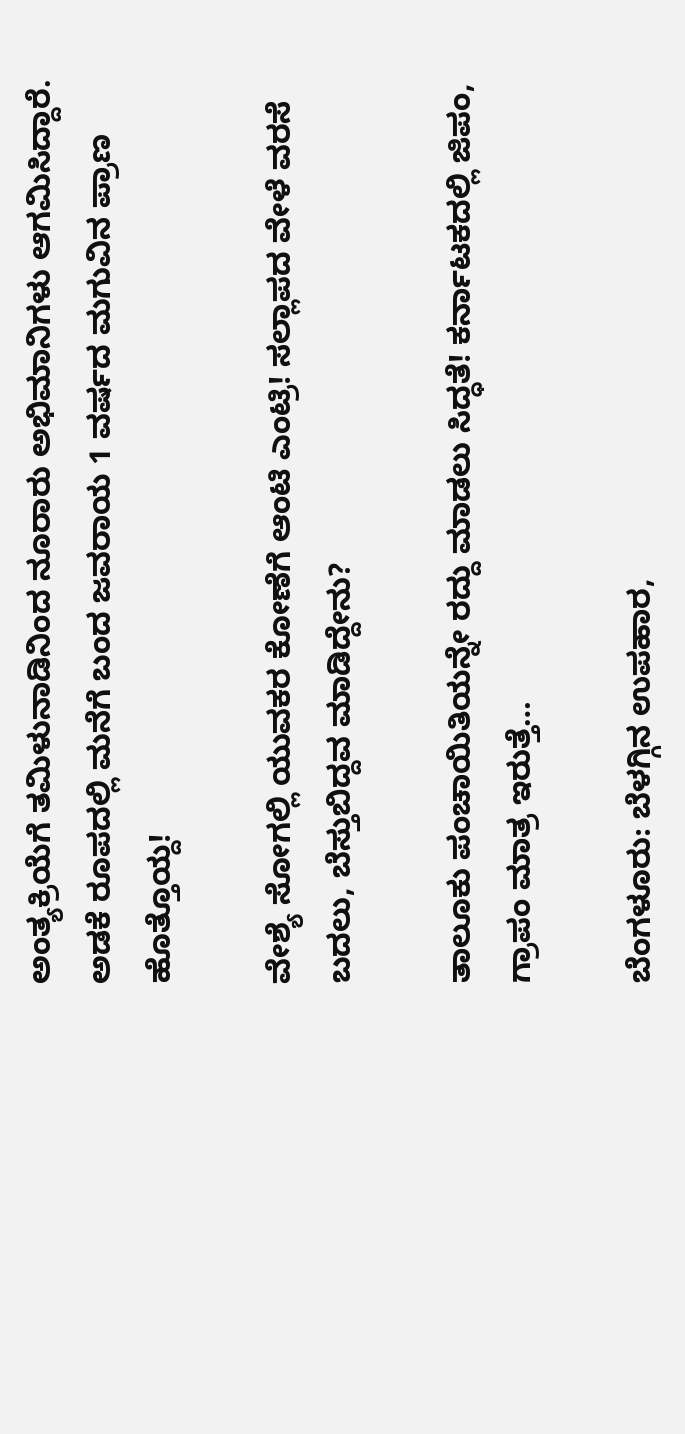ಅಂತ್ಯಕ್ರಿಯೆಗೆ ತಮಿಳುನಾಡಿನಿಂದ ನೂರಾರು ಅಭಿಮಾನಿಗಳು ಆಗಮಿಸಿದ್ದಾರೆ.
ಅಡಕೆ ರೂಪದಲ್ಲಿ ಮನೆಗೆ ಬಂದ ಜವರಾಯ 1 ವರ್ಷದ ಮಗುವಿನ ಪ್ರಾಣ ಹೊತ್ತೊಯ್ದ!

ವೇಶ್ಯೆ ಸೋಗಲ್ಲಿ ಯುವಕರ ಕೋಣೆಗೆ ಆಂಟಿ ಎಂಟ್ರಿ! ಸಲ್ಲಾಪದ ವೇಳೆ ವರಸೆ ಬದಲು, ಬೆಸ್ತುಬಿದ್ದವ ಮಾಡಿದ್ದೇನು?

ತಾಲೂಕು ಪಂಚಾಯಿತಿಯನ್ನೇ ರದ್ದು ಮಾಡಲು ಸಿದ್ಧತೆ! ಕರ್ನಾಟಕದಲ್ಲಿ ಜಿಪಂ, ಗ್ರಾಪಂ ಮಾತ್ರ ಇರುತ್ತೆ…

ಬೆಂಗಳೂರು: ಬೆಳಗ್ಗಿನ ಉಪಹಾರ,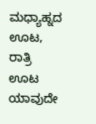ಮಧ್ಯಾಹ್ನದ ಊಟ, ರಾತ್ರಿ ಊಟ ಯಾವುದೇ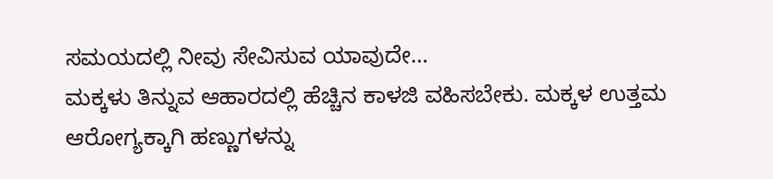ಸಮಯದಲ್ಲಿ ನೀವು ಸೇವಿಸುವ ಯಾವುದೇ…
ಮಕ್ಕಳು ತಿನ್ನುವ ಆಹಾರದಲ್ಲಿ ಹೆಚ್ಚಿನ ಕಾಳಜಿ ವಹಿಸಬೇಕು. ಮಕ್ಕಳ ಉತ್ತಮ ಆರೋಗ್ಯಕ್ಕಾಗಿ ಹಣ್ಣುಗಳನ್ನು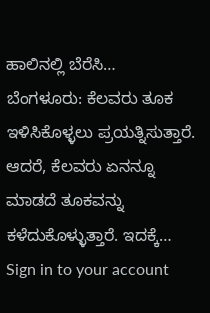ಹಾಲಿನಲ್ಲಿ ಬೆರೆಸಿ…
ಬೆಂಗಳೂರು: ಕೆಲವರು ತೂಕ ಇಳಿಸಿಕೊಳ್ಳಲು ಪ್ರಯತ್ನಿಸುತ್ತಾರೆ. ಆದರೆ, ಕೆಲವರು ಏನನ್ನೂ ಮಾಡದೆ ತೂಕವನ್ನು ಕಳೆದುಕೊಳ್ಳುತ್ತಾರೆ. ಇದಕ್ಕೆ…
Sign in to your account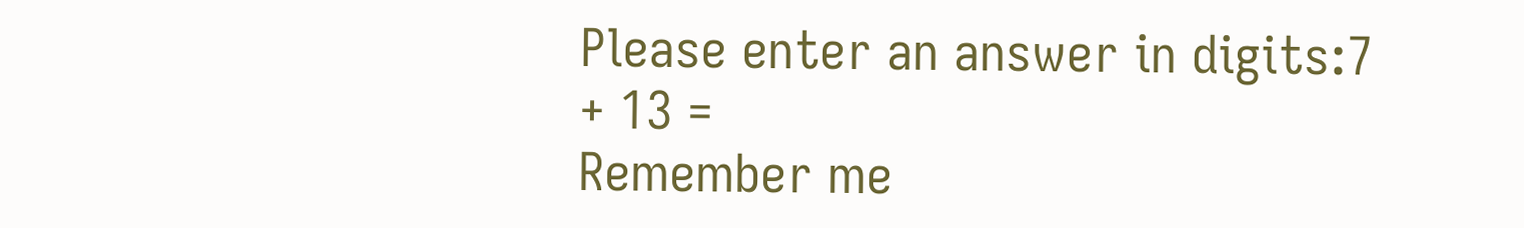Please enter an answer in digits:7 + 13 =
Remember me